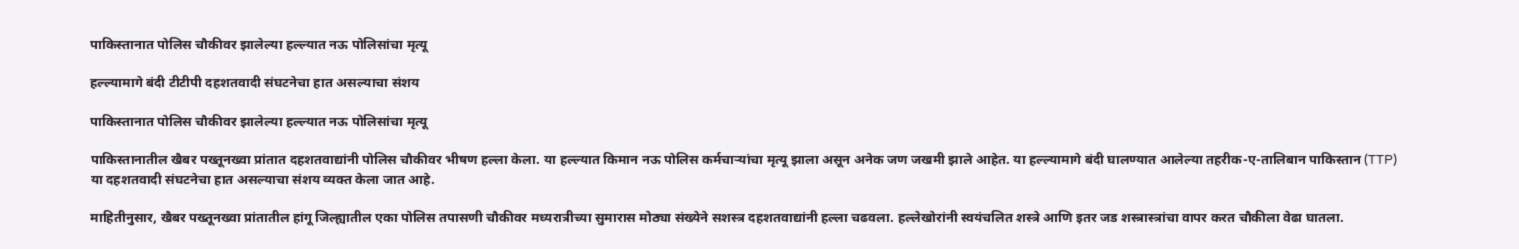पाकिस्तानात पोलिस चौकीवर झालेल्या हल्ल्यात नऊ पोलिसांचा मृत्यू

हल्ल्यामागे बंदी टीटीपी दहशतवादी संघटनेचा हात असल्याचा संशय

पाकिस्तानात पोलिस चौकीवर झालेल्या हल्ल्यात नऊ पोलिसांचा मृत्यू

पाकिस्तानातील खैबर पख्तूनख्वा प्रांतात दहशतवाद्यांनी पोलिस चौकीवर भीषण हल्ला केला. या हल्ल्यात किमान नऊ पोलिस कर्मचाऱ्यांचा मृत्यू झाला असून अनेक जण जखमी झाले आहेत. या हल्ल्यामागे बंदी घालण्यात आलेल्या तहरीक-ए-तालिबान पाकिस्तान (TTP) या दहशतवादी संघटनेचा हात असल्याचा संशय व्यक्त केला जात आहे.

माहितीनुसार, खैबर पख्तूनख्वा प्रांतातील हांगू जिल्ह्यातील एका पोलिस तपासणी चौकीवर मध्यरात्रीच्या सुमारास मोठ्या संख्येने सशस्त्र दहशतवाद्यांनी हल्ला चढवला. हल्लेखोरांनी स्वयंचलित शस्त्रे आणि इतर जड शस्त्रास्त्रांचा वापर करत चौकीला वेढा घातला.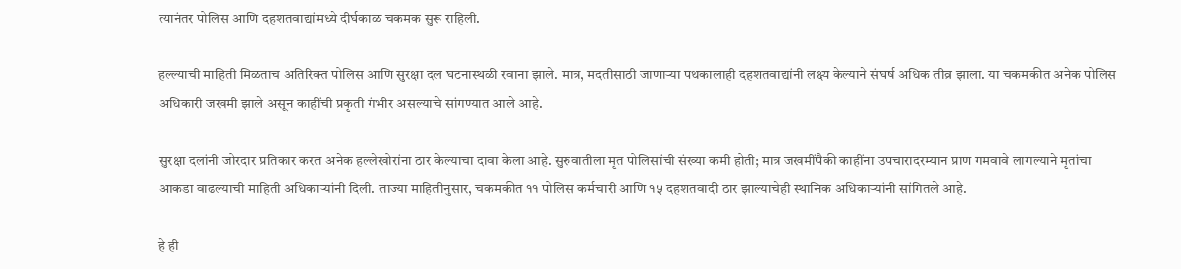त्यानंतर पोलिस आणि दहशतवाद्यांमध्ये दीर्घकाळ चकमक सुरू राहिली.

हल्ल्याची माहिती मिळताच अतिरिक्त पोलिस आणि सुरक्षा दल घटनास्थळी रवाना झाले. मात्र, मदतीसाठी जाणाऱ्या पथकालाही दहशतवाद्यांनी लक्ष्य केल्याने संघर्ष अधिक तीव्र झाला. या चकमकीत अनेक पोलिस अधिकारी जखमी झाले असून काहींची प्रकृती गंभीर असल्याचे सांगण्यात आले आहे.

सुरक्षा दलांनी जोरदार प्रतिकार करत अनेक हल्लेखोरांना ठार केल्याचा दावा केला आहे. सुरुवातीला मृत पोलिसांची संख्या कमी होती; मात्र जखमींपैकी काहींना उपचारादरम्यान प्राण गमवावे लागल्याने मृतांचा आकडा वाढल्याची माहिती अधिकाऱ्यांनी दिली. ताज्या माहितीनुसार, चकमकीत ११ पोलिस कर्मचारी आणि १५ दहशतवादी ठार झाल्याचेही स्थानिक अधिकाऱ्यांनी सांगितले आहे.

हे ही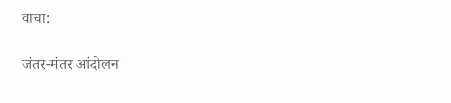वाचा:

जंतर-मंतर आंदोलन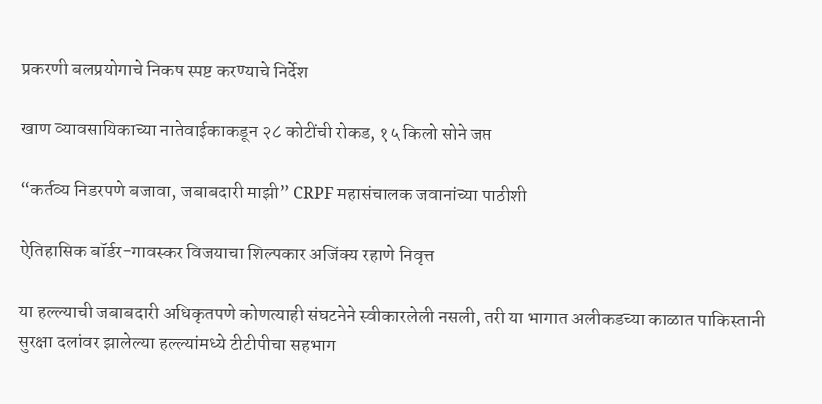प्रकरणी बलप्रयोगाचे निकष स्पष्ट करण्याचे निर्देश

खाण व्यावसायिकाच्या नातेवाईकाकडून २८ कोटींची रोकड, १५ किलो सोने जप्त

“कर्तव्य निडरपणे बजावा, जबाबदारी माझी” CRPF महासंचालक जवानांच्या पाठीशी

ऐतिहासिक बॉर्डर-गावस्कर विजयाचा शिल्पकार अजिंक्य रहाणे निवृत्त

या हल्ल्याची जबाबदारी अधिकृतपणे कोणत्याही संघटनेने स्वीकारलेली नसली, तरी या भागात अलीकडच्या काळात पाकिस्तानी सुरक्षा दलांवर झालेल्या हल्ल्यांमध्ये टीटीपीचा सहभाग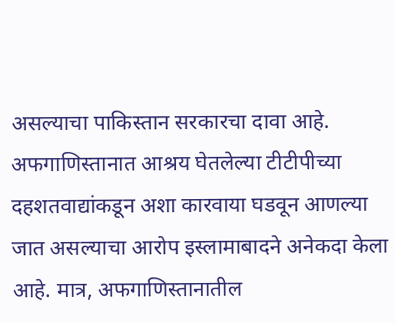असल्याचा पाकिस्तान सरकारचा दावा आहे. अफगाणिस्तानात आश्रय घेतलेल्या टीटीपीच्या दहशतवाद्यांकडून अशा कारवाया घडवून आणल्या जात असल्याचा आरोप इस्लामाबादने अनेकदा केला आहे. मात्र, अफगाणिस्तानातील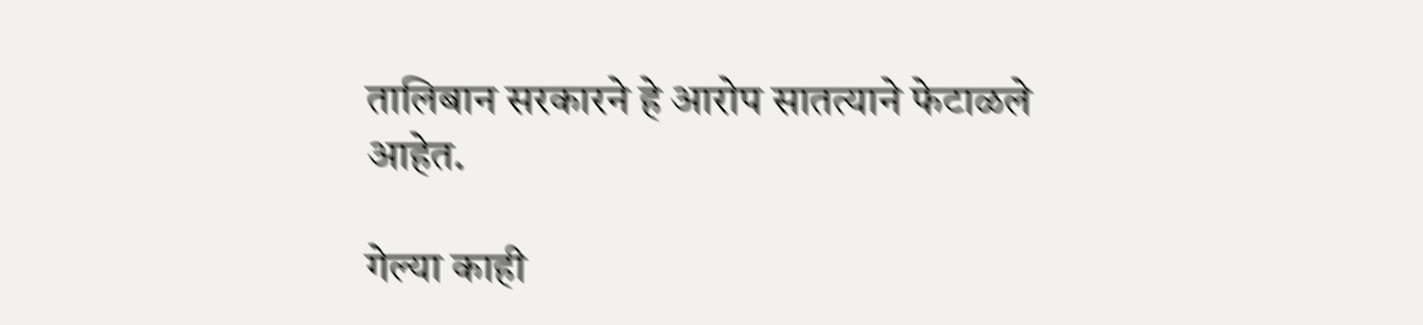तालिबान सरकारने हे आरोप सातत्याने फेटाळले आहेत.

गेल्या काही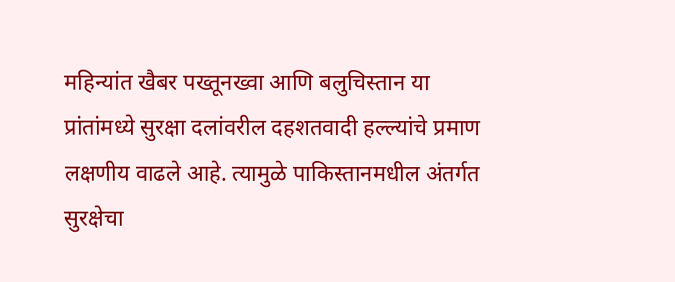महिन्यांत खैबर पख्तूनख्वा आणि बलुचिस्तान या प्रांतांमध्ये सुरक्षा दलांवरील दहशतवादी हल्ल्यांचे प्रमाण लक्षणीय वाढले आहे. त्यामुळे पाकिस्तानमधील अंतर्गत सुरक्षेचा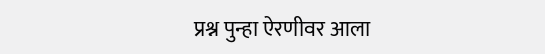प्रश्न पुन्हा ऐरणीवर आला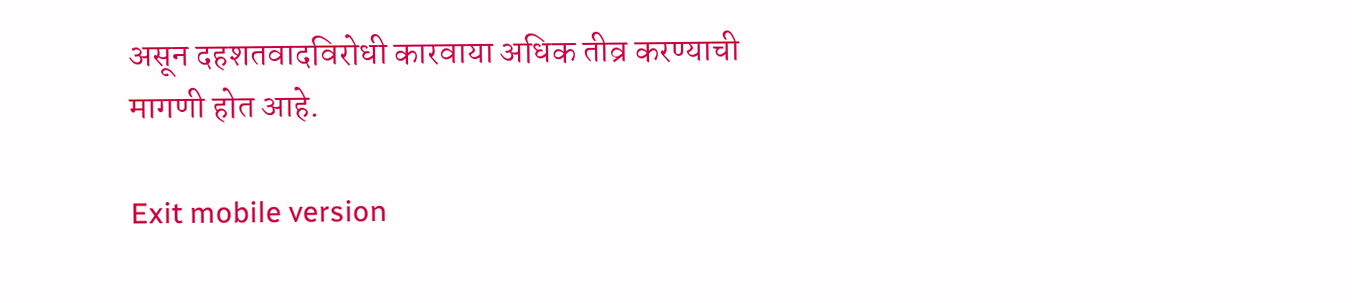असून दहशतवादविरोधी कारवाया अधिक तीव्र करण्याची मागणी होत आहे.

Exit mobile version